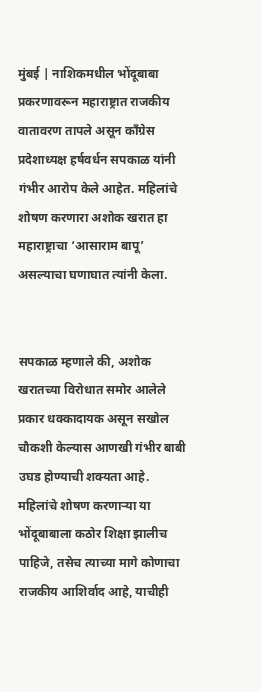मुंबई | नाशिकमधील भोंदूबाबा प्रकरणावरून महाराष्ट्रात राजकीय वातावरण तापले असून काँग्रेस प्रदेशाध्यक्ष हर्षवर्धन सपकाळ यांनी गंभीर आरोप केले आहेत. महिलांचे शोषण करणारा अशोक खरात हा महाराष्ट्राचा ‘आसाराम बापू’ असल्याचा घणाघात त्यांनी केला.


सपकाळ म्हणाले की, अशोक खरातच्या विरोधात समोर आलेले प्रकार धक्कादायक असून सखोल चौकशी केल्यास आणखी गंभीर बाबी उघड होण्याची शक्यता आहे. महिलांचे शोषण करणाऱ्या या भोंदूबाबाला कठोर शिक्षा झालीच पाहिजे, तसेच त्याच्या मागे कोणाचा राजकीय आशिर्वाद आहे, याचीही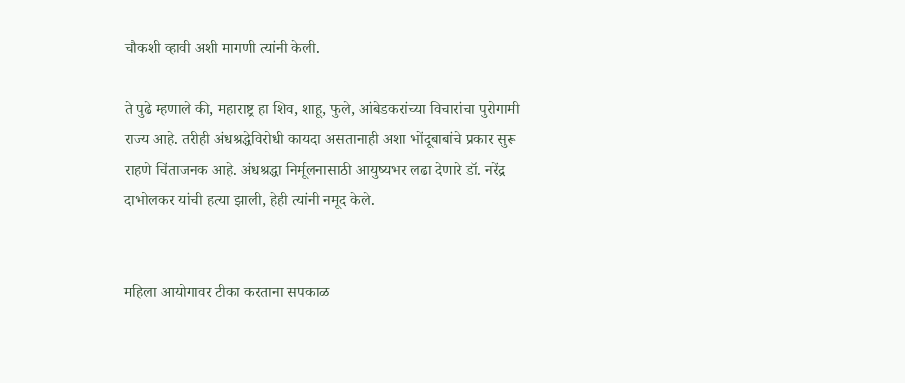चौकशी व्हावी अशी मागणी त्यांनी केली.

ते पुढे म्हणाले की, महाराष्ट्र हा शिव, शाहू, फुले, आंबेडकरांच्या विचारांचा पुरोगामी राज्य आहे. तरीही अंधश्रद्धेविरोधी कायदा असतानाही अशा भोंदूबाबांचे प्रकार सुरू राहणे चिंताजनक आहे. अंधश्रद्धा निर्मूलनासाठी आयुष्यभर लढा देणारे डॉ. नरेंद्र दाभोलकर यांची हत्या झाली, हेही त्यांनी नमूद केले.


महिला आयोगावर टीका करताना सपकाळ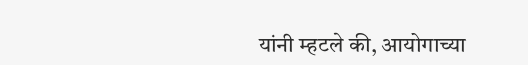यांनी म्हटले की, आयोगाच्या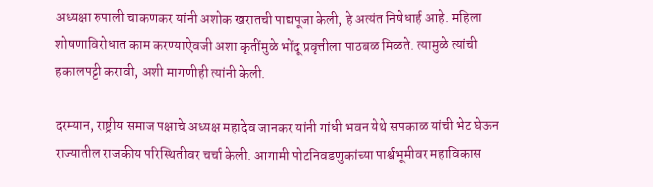अध्यक्षा रुपाली चाकणकर यांनी अशोक खरातची पाद्यपूजा केली, हे अत्यंत निषेधार्ह आहे. महिला शोषणाविरोधात काम करण्याऐवजी अशा कृतींमुळे भोंदू प्रवृत्तीला पाठबळ मिळते. त्यामुळे त्यांची हकालपट्टी करावी, अशी मागणीही त्यांनी केली.

दरम्यान, राष्ट्रीय समाज पक्षाचे अध्यक्ष महादेव जानकर यांनी गांधी भवन येथे सपकाळ यांची भेट घेऊन राज्यातील राजकीय परिस्थितीवर चर्चा केली. आगामी पोटनिवडणुकांच्या पार्श्वभूमीवर महाविकास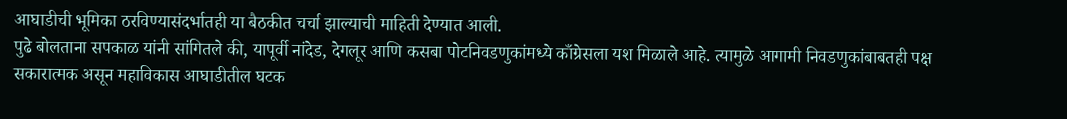आघाडीची भूमिका ठरविण्यासंदर्भातही या बैठकीत चर्चा झाल्याची माहिती देण्यात आली.
पुढे बोलताना सपकाळ यांनी सांगितले की, यापूर्वी नांदेड, देगलूर आणि कसबा पोटनिवडणुकांमध्ये काँग्रेसला यश मिळाले आहे. त्यामुळे आगामी निवडणुकांबाबतही पक्ष सकारात्मक असून महाविकास आघाडीतील घटक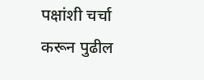पक्षांशी चर्चा करून पुढील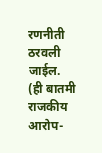रणनीती ठरवली जाईल.
(ही बातमी राजकीय आरोप-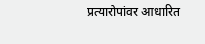प्रत्यारोपांवर आधारित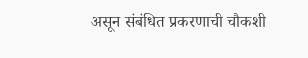असून संबंधित प्रकरणाची चौकशी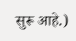सुरू आहे.)